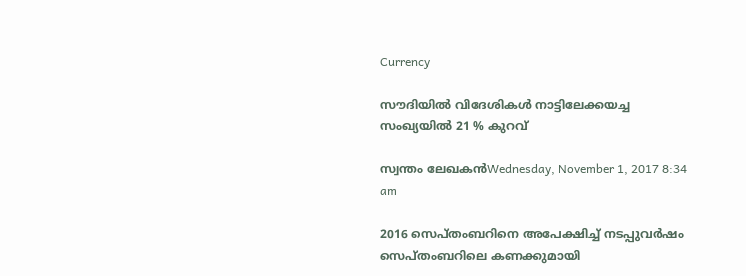Currency

സൗദിയില്‍ വിദേശികള്‍ നാട്ടിലേക്കയച്ച സംഖ്യയില്‍ 21 % കുറവ്

സ്വന്തം ലേഖകന്‍Wednesday, November 1, 2017 8:34 am

2016 സെപ്തംബറിനെ അപേക്ഷിച്ച് നടപ്പുവര്‍ഷം സെപ്തംബറിലെ കണക്കുമായി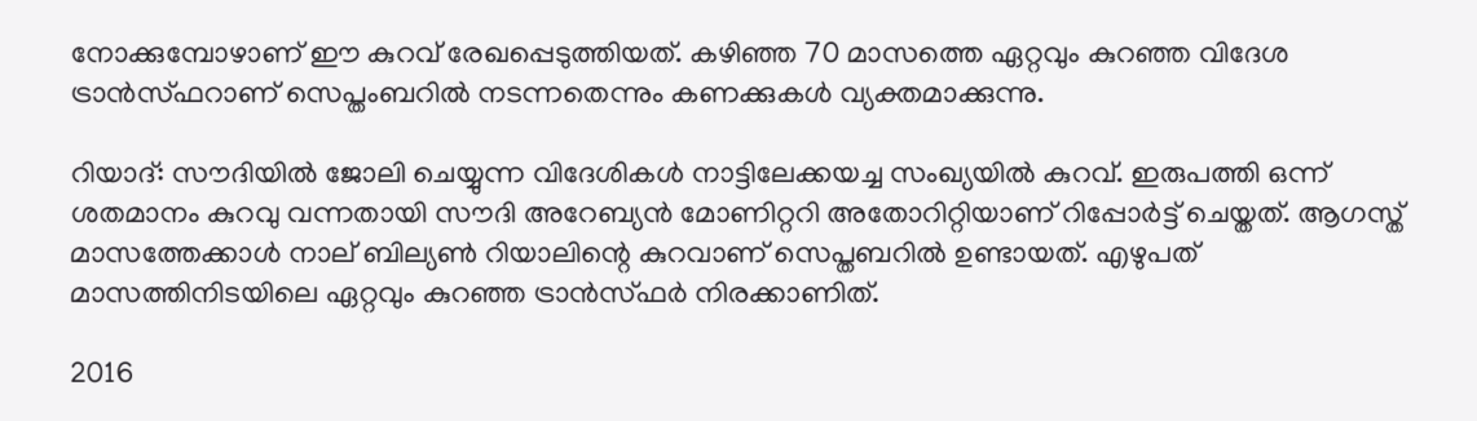നോക്കുമ്പോഴാണ് ഈ കുറവ് രേഖപ്പെടുത്തിയത്. കഴിഞ്ഞ 70 മാസത്തെ ഏറ്റവും കുറഞ്ഞ വിദേശ ട്രാന്‍സ്ഫറാണ് സെപ്തംബറില്‍ നടന്നതെന്നും കണക്കുകള്‍ വ്യക്തമാക്കുന്നു.

റിയാദ്: സൗദിയില്‍ ജോലി ചെയ്യുന്ന വിദേശികള്‍ നാട്ടിലേക്കയച്ച സംഖ്യയില്‍ കുറവ്. ഇരുപത്തി ഒന്ന് ശതമാനം കുറവു വന്നതായി സൗദി അറേബ്യന്‍ മോണിറ്ററി അതോറിറ്റിയാണ് റിപ്പോര്‍ട്ട് ചെയ്തത്. ആഗസ്ത് മാസത്തേക്കാള്‍ നാല് ബില്യണ്‍ റിയാലിന്റെ കുറവാണ് സെപ്തബറില്‍ ഉണ്ടായത്. എഴുപത് മാസത്തിനിടയിലെ ഏറ്റവും കുറഞ്ഞ ട്രാന്‍സ്ഫര്‍ നിരക്കാണിത്.

2016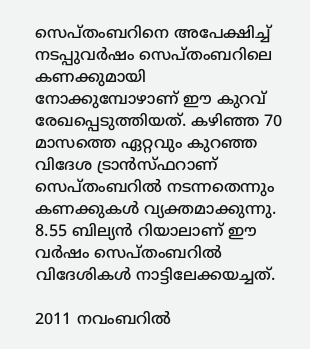സെപ്തംബറിനെ അപേക്ഷിച്ച് നടപ്പുവര്‍ഷം സെപ്തംബറിലെ കണക്കുമായി നോക്കുമ്പോഴാണ് ഈ കുറവ് രേഖപ്പെടുത്തിയത്. കഴിഞ്ഞ 70 മാസത്തെ ഏറ്റവും കുറഞ്ഞ വിദേശ ട്രാന്‍സ്ഫറാണ് സെപ്തംബറില്‍ നടന്നതെന്നും കണക്കുകള്‍ വ്യക്തമാക്കുന്നു. 8.55 ബില്യന്‍ റിയാലാണ് ഈ വര്‍ഷം സെപ്തംബറില്‍ വിദേശികള്‍ നാട്ടിലേക്കയച്ചത്.

2011 നവംബറില്‍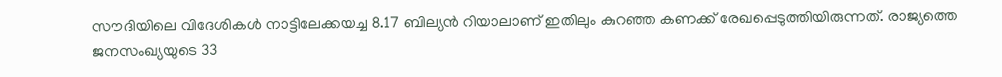സൗദിയിലെ വിദേശികള്‍ നാട്ടിലേക്കയച്ച 8.17 ബില്യന്‍ റിയാലാണ് ഇതിലും കുറഞ്ഞ കണക്ക് രേഖപ്പെടുത്തിയിരുന്നത്. രാജ്യത്തെ ജനസംഖ്യയുടെ 33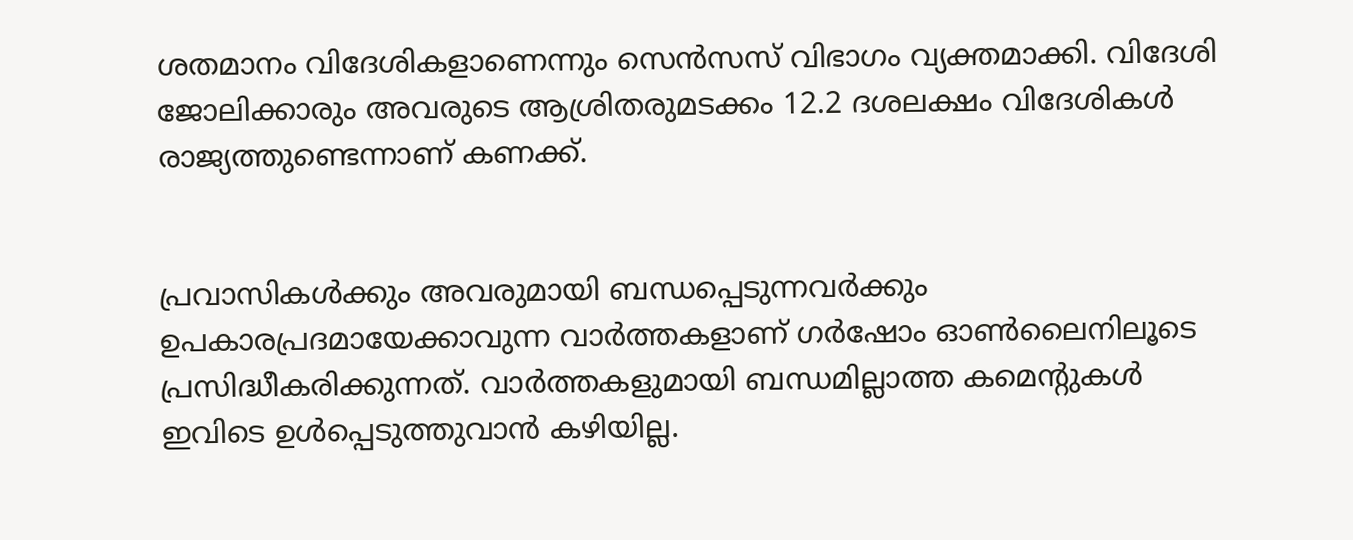ശതമാനം വിദേശികളാണെന്നും സെന്‍സസ് വിഭാഗം വ്യക്തമാക്കി. വിദേശി ജോലിക്കാരും അവരുടെ ആശ്രിതരുമടക്കം 12.2 ദശലക്ഷം വിദേശികള്‍ രാജ്യത്തുണ്ടെന്നാണ് കണക്ക്.


പ്രവാസികൾക്കും അവരുമായി ബന്ധപ്പെടുന്നവർക്കും ഉപകാരപ്രദമായേക്കാവുന്ന വാർത്തകളാണ് ഗർഷോം ഓൺലൈനിലൂടെ പ്രസിദ്ധീകരിക്കുന്നത്. വാർത്തകളുമായി ബന്ധമില്ലാത്ത കമെന്റുകൾ ഇവിടെ ഉൾപ്പെടുത്തുവാൻ കഴിയില്ല.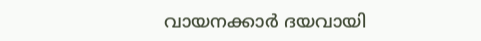വായനക്കാർ ദയവായി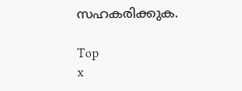സഹകരിക്കുക.

Top
x